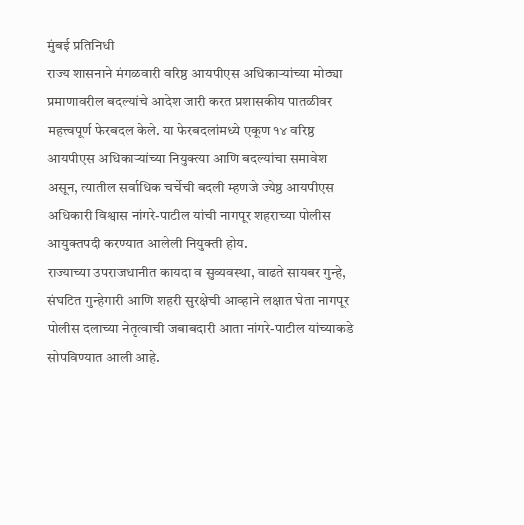मुंबई प्रतिनिधी
राज्य शासनाने मंगळवारी वरिष्ठ आयपीएस अधिकाऱ्यांच्या मोठ्या प्रमाणावरील बदल्यांचे आदेश जारी करत प्रशासकीय पातळीवर महत्त्वपूर्ण फेरबदल केले. या फेरबदलांमध्ये एकूण १४ वरिष्ठ आयपीएस अधिकाऱ्यांच्या नियुक्त्या आणि बदल्यांचा समावेश असून, त्यातील सर्वाधिक चर्चेची बदली म्हणजे ज्येष्ठ आयपीएस अधिकारी विश्वास नांगरे-पाटील यांची नागपूर शहराच्या पोलीस आयुक्तपदी करण्यात आलेली नियुक्ती होय.
राज्याच्या उपराजधानीत कायदा व सुव्यवस्था, वाढते सायबर गुन्हे, संघटित गुन्हेगारी आणि शहरी सुरक्षेची आव्हाने लक्षात घेता नागपूर पोलीस दलाच्या नेतृत्वाची जबाबदारी आता नांगरे-पाटील यांच्याकडे सोपविण्यात आली आहे.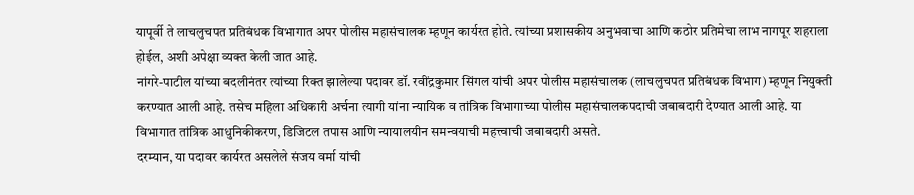यापूर्वी ते लाचलुचपत प्रतिबंधक विभागात अपर पोलीस महासंचालक म्हणून कार्यरत होते. त्यांच्या प्रशासकीय अनुभवाचा आणि कठोर प्रतिमेचा लाभ नागपूर शहराला होईल, अशी अपेक्षा व्यक्त केली जात आहे.
नांगरे-पाटील यांच्या बदलीनंतर त्यांच्या रिक्त झालेल्या पदावर डॉ. रवींद्रकुमार सिंगल यांची अपर पोलीस महासंचालक (लाचलुचपत प्रतिबंधक विभाग) म्हणून नियुक्ती करण्यात आली आहे. तसेच महिला अधिकारी अर्चना त्यागी यांना न्यायिक व तांत्रिक विभागाच्या पोलीस महासंचालकपदाची जबाबदारी देण्यात आली आहे. या विभागात तांत्रिक आधुनिकीकरण, डिजिटल तपास आणि न्यायालयीन समन्वयाची महत्त्वाची जबाबदारी असते.
दरम्यान, या पदावर कार्यरत असलेले संजय वर्मा यांची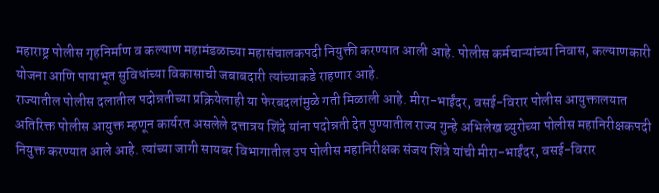महाराष्ट्र पोलीस गृहनिर्माण व कल्याण महामंडळाच्या महासंचालकपदी नियुक्ती करण्यात आली आहे. पोलीस कर्मचाऱ्यांच्या निवास, कल्याणकारी योजना आणि पायाभूत सुविधांच्या विकासाची जबाबदारी त्यांच्याकडे राहणार आहे.
राज्यातील पोलीस दलातील पदोन्नतीच्या प्रक्रियेलाही या फेरबदलांमुळे गती मिळाली आहे. मीरा-भाईंदर, वसई-विरार पोलीस आयुक्तालयात अतिरिक्त पोलीस आयुक्त म्हणून कार्यरत असलेले दत्तात्रय शिंदे यांना पदोन्नती देत पुण्यातील राज्य गुन्हे अभिलेख ब्युरोच्या पोलीस महानिरीक्षकपदी नियुक्त करण्यात आले आहे. त्यांच्या जागी सायबर विभागातील उप पोलीस महानिरीक्षक संजय शिंत्रे यांची मीरा-भाईंदर, वसई-विरार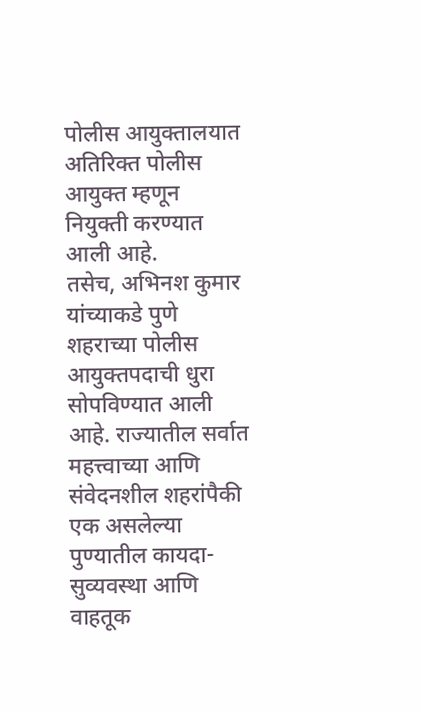पोलीस आयुक्तालयात अतिरिक्त पोलीस आयुक्त म्हणून नियुक्ती करण्यात आली आहे.
तसेच, अभिनश कुमार यांच्याकडे पुणे शहराच्या पोलीस आयुक्तपदाची धुरा सोपविण्यात आली आहे. राज्यातील सर्वात महत्त्वाच्या आणि संवेदनशील शहरांपैकी एक असलेल्या पुण्यातील कायदा-सुव्यवस्था आणि वाहतूक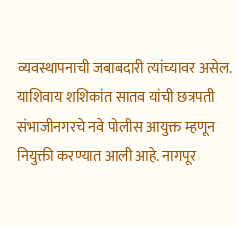व्यवस्थापनाची जबाबदारी त्यांच्यावर असेल.
याशिवाय शशिकांत सातव यांची छत्रपती संभाजीनगरचे नवे पोलीस आयुक्त म्हणून नियुक्ती करण्यात आली आहे. नागपूर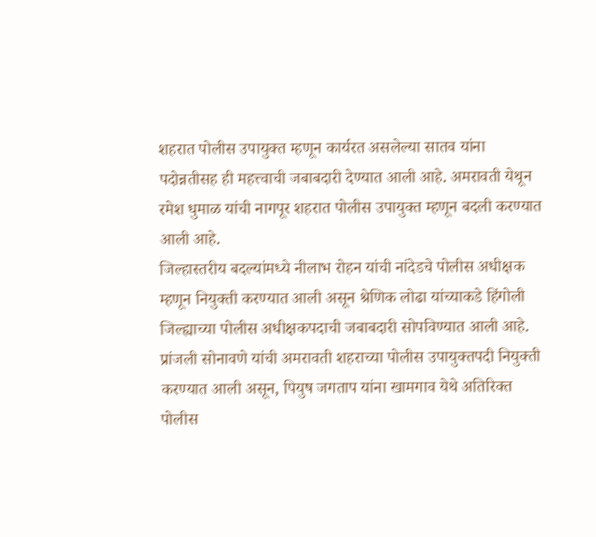शहरात पोलीस उपायुक्त म्हणून कार्यरत असलेल्या सातव यांना पदोन्नतीसह ही महत्त्वाची जबाबदारी देण्यात आली आहे. अमरावती येथून रमेश धुमाळ यांची नागपूर शहरात पोलीस उपायुक्त म्हणून बदली करण्यात आली आहे.
जिल्हास्तरीय बदल्यांमध्ये नीलाभ रोहन यांची नांदेडचे पोलीस अधीक्षक म्हणून नियुक्ती करण्यात आली असून श्रेणिक लोढा यांच्याकडे हिंगोली जिल्ह्याच्या पोलीस अधीक्षकपदाची जबाबदारी सोपविण्यात आली आहे. प्रांजली सोनावणे यांची अमरावती शहराच्या पोलीस उपायुक्तपदी नियुक्ती करण्यात आली असून, पियुष जगताप यांना खामगाव येथे अतिरिक्त पोलीस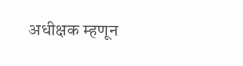अधीक्षक म्हणून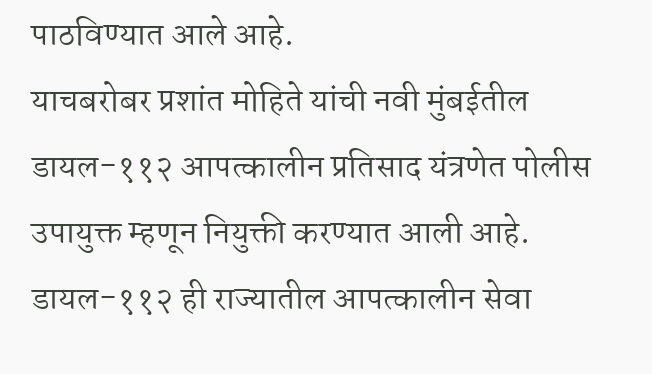पाठविण्यात आले आहे.
याचबरोबर प्रशांत मोहिते यांची नवी मुंबईतील डायल-११२ आपत्कालीन प्रतिसाद यंत्रणेत पोलीस उपायुक्त म्हणून नियुक्ती करण्यात आली आहे. डायल-११२ ही राज्यातील आपत्कालीन सेवा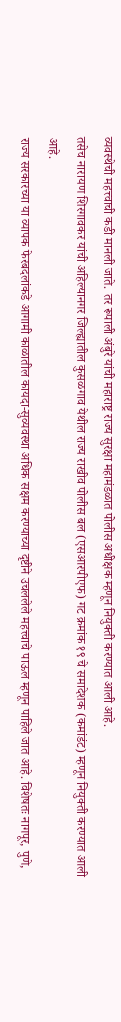व्यवस्थेची महत्त्वाची कडी मानली जाते. तर रूपाली अंबुरे यांची महाराष्ट्र राज्य सुरक्षा महामंडळात पोलीस अधीक्षक म्हणून नियुक्ती करण्यात आली आहे.
तसेच नारायण शिरगावकर यांची अहिल्यानगर जिल्ह्यातील कुसळगाव येथील राज्य राखीव पोलीस बल (एसआरपीएफ) गट क्रमांक १९ चे समादेशक (कमांडंट) म्हणून नियुक्ती करण्यात आली आहे.
राज्य सरकारच्या या व्यापक फेरबदलांकडे आगामी काळातील कायदा-सुव्यवस्था अधिक सक्षम करण्याच्या दृष्टीने उचललेले महत्त्वाचे पाऊल म्हणून पाहिले जात आहे. विशेषतः नागपूर, पुणे,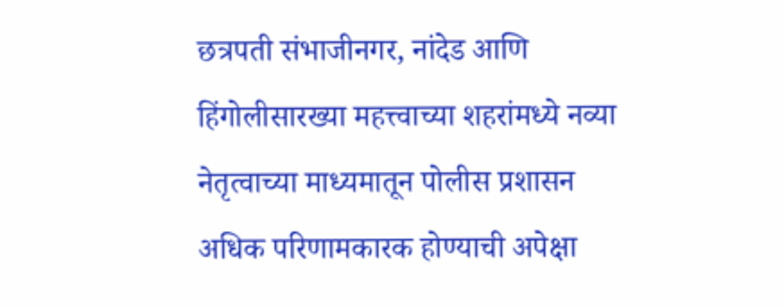छत्रपती संभाजीनगर, नांदेड आणि हिंगोलीसारख्या महत्त्वाच्या शहरांमध्ये नव्या नेतृत्वाच्या माध्यमातून पोलीस प्रशासन अधिक परिणामकारक होण्याची अपेक्षा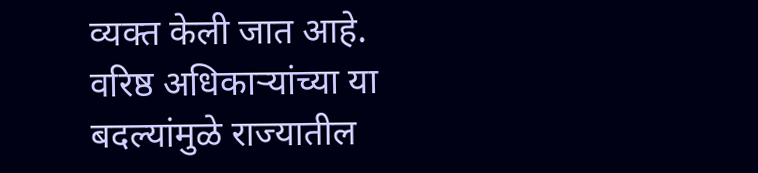व्यक्त केली जात आहे. वरिष्ठ अधिकाऱ्यांच्या या बदल्यांमुळे राज्यातील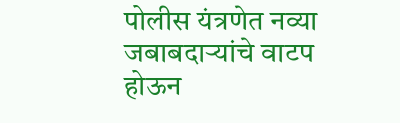पोलीस यंत्रणेत नव्या जबाबदाऱ्यांचे वाटप होऊन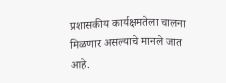प्रशासकीय कार्यक्षमतेला चालना मिळणार असल्याचे मानले जात आहे.